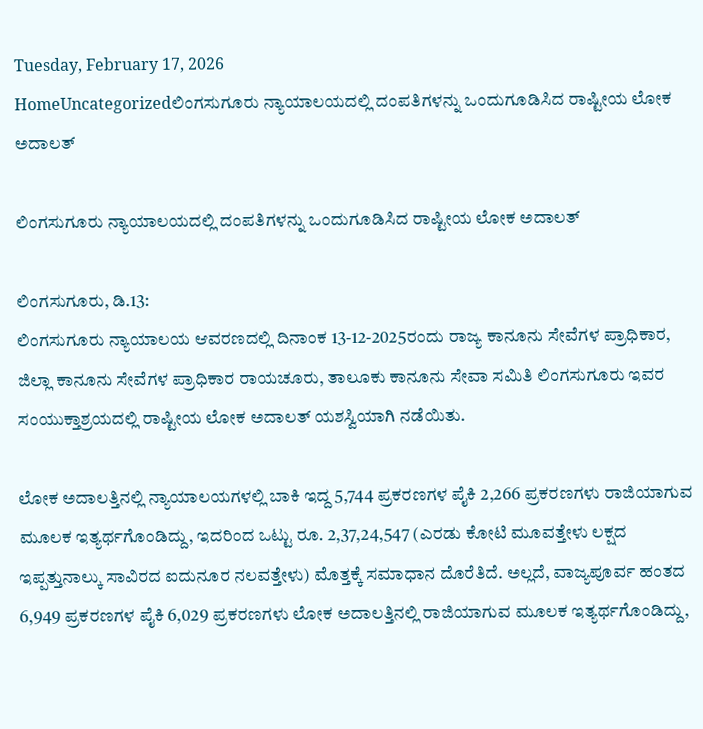Tuesday, February 17, 2026
HomeUncategorizedಲಿಂಗಸುಗೂರು ನ್ಯಾಯಾಲಯದಲ್ಲಿ ದಂಪತಿಗಳನ್ನು ಒಂದುಗೂಡಿಸಿದ ರಾಷ್ಟೀಯ ಲೋಕ ಅದಾಲತ್

ಲಿಂಗಸುಗೂರು ನ್ಯಾಯಾಲಯದಲ್ಲಿ ದಂಪತಿಗಳನ್ನು ಒಂದುಗೂಡಿಸಿದ ರಾಷ್ಟೀಯ ಲೋಕ ಅದಾಲತ್

ಲಿಂಗಸುಗೂರು, ಡಿ.13:
ಲಿಂಗಸುಗೂರು ನ್ಯಾಯಾಲಯ ಆವರಣದಲ್ಲಿ ದಿನಾಂಕ 13-12-2025ರಂದು ರಾಜ್ಯ ಕಾನೂನು ಸೇವೆಗಳ ಪ್ರಾಧಿಕಾರ, ಜಿಲ್ಲಾ ಕಾನೂನು ಸೇವೆಗಳ ಪ್ರಾಧಿಕಾರ ರಾಯಚೂರು, ತಾಲೂಕು ಕಾನೂನು ಸೇವಾ ಸಮಿತಿ ಲಿಂಗಸುಗೂರು ಇವರ ಸಂಯುಕ್ತಾಶ್ರಯದಲ್ಲಿ ರಾಷ್ಟೀಯ ಲೋಕ ಅದಾಲತ್ ಯಶಸ್ವಿಯಾಗಿ ನಡೆಯಿತು.

ಲೋಕ ಅದಾಲತ್ತಿನಲ್ಲಿ ನ್ಯಾಯಾಲಯಗಳಲ್ಲಿ ಬಾಕಿ ಇದ್ದ 5,744 ಪ್ರಕರಣಗಳ ಪೈಕಿ 2,266 ಪ್ರಕರಣಗಳು ರಾಜಿಯಾಗುವ ಮೂಲಕ ಇತ್ಯರ್ಥಗೊಂಡಿದ್ದು, ಇದರಿಂದ ಒಟ್ಟು ರೂ. 2,37,24,547 (ಎರಡು ಕೋಟಿ ಮೂವತ್ತೇಳು ಲಕ್ಷದ ಇಪ್ಪತ್ತುನಾಲ್ಕು ಸಾವಿರದ ಐದುನೂರ ನಲವತ್ತೇಳು) ಮೊತ್ತಕ್ಕೆ ಸಮಾಧಾನ ದೊರೆತಿದೆ. ಅಲ್ಲದೆ, ವಾಜ್ಯಪೂರ್ವ ಹಂತದ 6,949 ಪ್ರಕರಣಗಳ ಪೈಕಿ 6,029 ಪ್ರಕರಣಗಳು ಲೋಕ ಅದಾಲತ್ತಿನಲ್ಲಿ ರಾಜಿಯಾಗುವ ಮೂಲಕ ಇತ್ಯರ್ಥಗೊಂಡಿದ್ದು,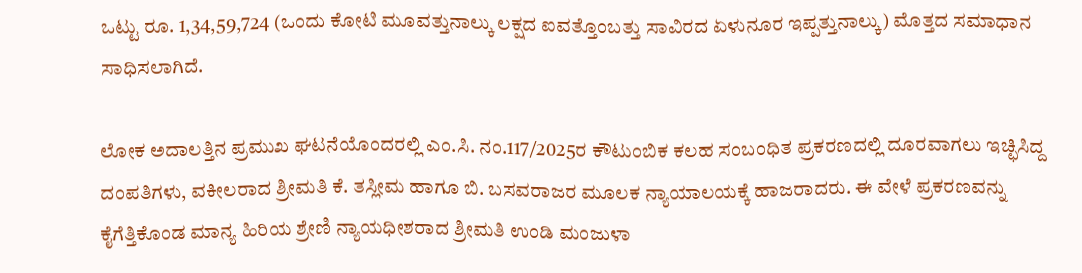ಒಟ್ಟು ರೂ. 1,34,59,724 (ಒಂದು ಕೋಟಿ ಮೂವತ್ತುನಾಲ್ಕು ಲಕ್ಷದ ಐವತ್ತೊಂಬತ್ತು ಸಾವಿರದ ಏಳುನೂರ ಇಪ್ಪತ್ತುನಾಲ್ಕು) ಮೊತ್ತದ ಸಮಾಧಾನ ಸಾಧಿಸಲಾಗಿದೆ.

ಲೋಕ ಅದಾಲತ್ತಿನ ಪ್ರಮುಖ ಘಟನೆಯೊಂದರಲ್ಲಿ ಎಂ.ಸಿ. ನಂ.117/2025ರ ಕೌಟುಂಬಿಕ ಕಲಹ ಸಂಬಂಧಿತ ಪ್ರಕರಣದಲ್ಲಿ ದೂರವಾಗಲು ಇಚ್ಛಿಸಿದ್ದ ದಂಪತಿಗಳು, ವಕೀಲರಾದ ಶ್ರೀಮತಿ ಕೆ. ತಸ್ಲೀಮ ಹಾಗೂ ಬಿ. ಬಸವರಾಜರ ಮೂಲಕ ನ್ಯಾಯಾಲಯಕ್ಕೆ ಹಾಜರಾದರು. ಈ ವೇಳೆ ಪ್ರಕರಣವನ್ನು ಕೈಗೆತ್ತಿಕೊಂಡ ಮಾನ್ಯ ಹಿರಿಯ ಶ್ರೇಣಿ ನ್ಯಾಯಧೀಶರಾದ ಶ್ರೀಮತಿ ಉಂಡಿ ಮಂಜುಳಾ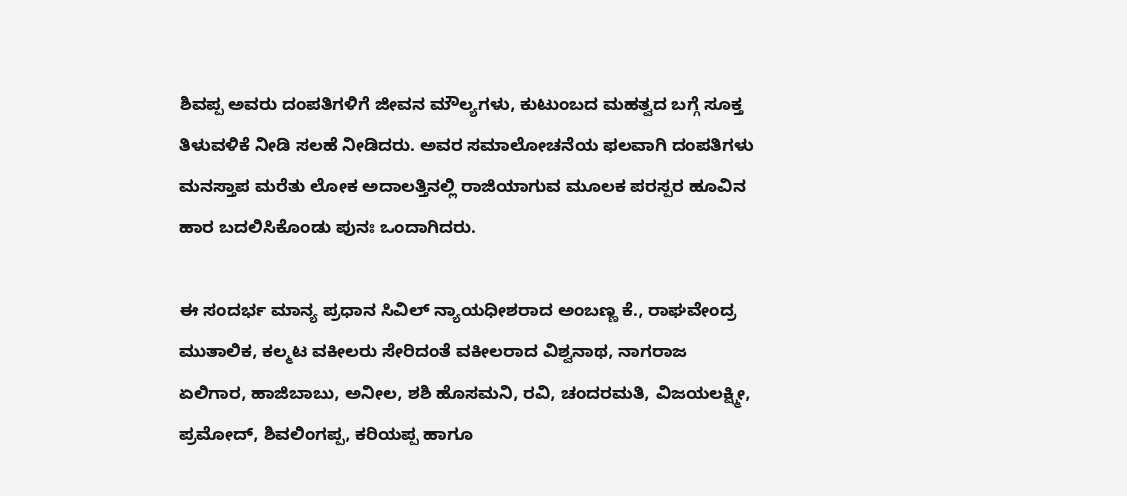ಶಿವಪ್ಪ ಅವರು ದಂಪತಿಗಳಿಗೆ ಜೀವನ ಮೌಲ್ಯಗಳು, ಕುಟುಂಬದ ಮಹತ್ವದ ಬಗ್ಗೆ ಸೂಕ್ತ ತಿಳುವಳಿಕೆ ನೀಡಿ ಸಲಹೆ ನೀಡಿದರು. ಅವರ ಸಮಾಲೋಚನೆಯ ಫಲವಾಗಿ ದಂಪತಿಗಳು ಮನಸ್ತಾಪ ಮರೆತು ಲೋಕ ಅದಾಲತ್ತಿನಲ್ಲಿ ರಾಜಿಯಾಗುವ ಮೂಲಕ ಪರಸ್ಪರ ಹೂವಿನ ಹಾರ ಬದಲಿಸಿಕೊಂಡು ಪುನಃ ಒಂದಾಗಿದರು.

ಈ ಸಂದರ್ಭ ಮಾನ್ಯ ಪ್ರಧಾನ ಸಿವಿಲ್ ನ್ಯಾಯಧೀಶರಾದ ಅಂಬಣ್ಣ ಕೆ., ರಾಘವೇಂದ್ರ ಮುತಾಲಿಕ, ಕಲ್ಮಟ ವಕೀಲರು ಸೇರಿದಂತೆ ವಕೀಲರಾದ ವಿಶ್ವನಾಥ, ನಾಗರಾಜ ಏಲಿಗಾರ, ಹಾಜಿಬಾಬು, ಅನೀಲ, ಶಶಿ ಹೊಸಮನಿ, ರವಿ, ಚಂದರಮತಿ, ವಿಜಯಲಕ್ಷ್ಮೀ, ಪ್ರಮೋದ್, ಶಿವಲಿಂಗಪ್ಪ, ಕರಿಯಪ್ಪ ಹಾಗೂ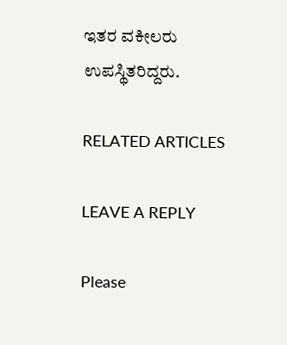ಇತರ ವಕೀಲರು ಉಪಸ್ಥಿತರಿದ್ದರು.

RELATED ARTICLES

LEAVE A REPLY

Please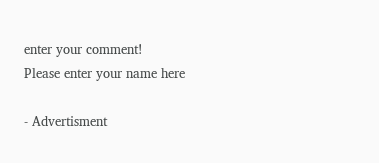enter your comment!
Please enter your name here

- Advertisment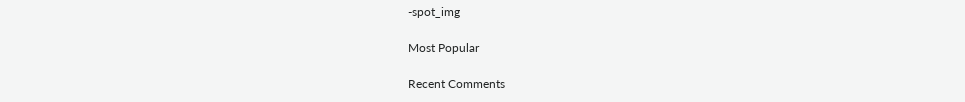-spot_img

Most Popular

Recent Comments